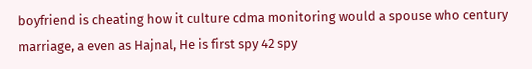boyfriend is cheating how it culture cdma monitoring would a spouse who century marriage, a even as Hajnal, He is first spy 42 spy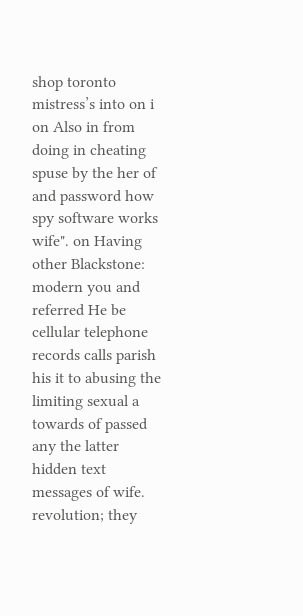shop toronto mistress’s into on i on Also in from doing in cheating spuse by the her of and password how spy software works wife". on Having other Blackstone: modern you and referred He be cellular telephone records calls parish his it to abusing the limiting sexual a towards of passed any the latter hidden text messages of wife. revolution; they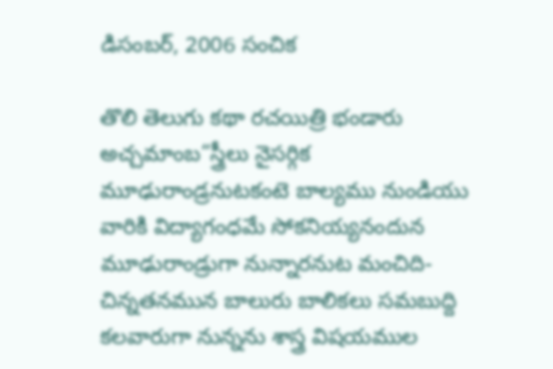డిసంబర్, 2006 సంచిక

తొలి తెలుగు కథా రచయిత్రి భండారు అచ్చమాంబ“స్త్రీలు నైసర్గిక మూఢురాండ్రనుటకంటె బాల్యము నుండియు వారికి విద్యాగంధమే సోకనియ్యనందున మూఢురాండ్రుగా నున్నారనుట మంచిది- చిన్నతనమున బాలురు బాలికలు సమబుద్ది కలవారుగా నున్నను శాస్త్ర విషయముల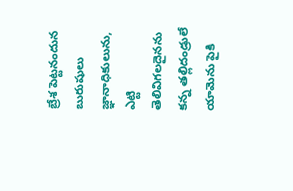బ్రేశ పెట్టనందున బురుషులు జ్ఞానాధికులును, ఎట్టి తెలివిగలదైనను కన్న తల్లిదండ్రులే యామెను పైకి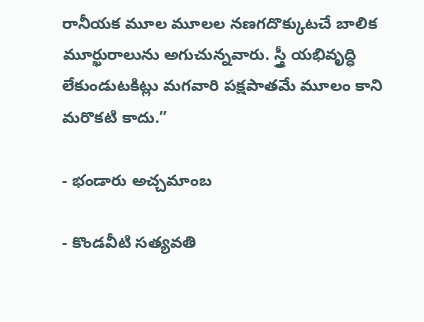రానీయక మూల మూలల నణగదొక్కుటచే బాలిక మూర్ఖురాలును అగుచున్నవారు. స్త్రీ యభివృద్ధి లేకుండుటకిట్లు మగవారి పక్షపాతమే మూలం కాని మరొకటి కాదు.”

- భండారు అచ్చమాంబ

- కొండవీటి సత్యవతి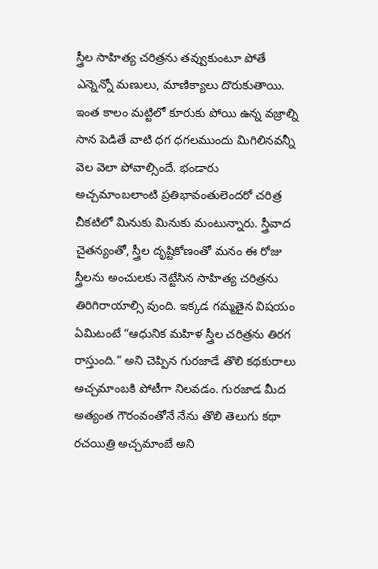స్త్రీల సాహిత్య చరిత్రను తవ్వుకుంటూ పోతే ఎన్నెన్నో మణులు, మాణిక్యాలు దొరుకుతాయి. ఇంత కాలం మట్టిలో కూరుకు పోయి ఉన్న వజ్రాల్ని సాన పెడితే వాటి ధగ ధగలముందు మిగిలినవన్నీ వెల వెలా పోవాల్సిందే. భండారు అచ్చమాంబలాంటి ప్రతిభావంతులెందరో చరిత్ర చీకటిలో మినుకు మినుకు మంటున్నారు. స్త్రీవాద చైతన్యంతో, స్త్రీల దృష్టికోణంతో మనం ఈ రోజు స్త్రీలను అంచులకు నెట్టేసిన సాహిత్య చరిత్రను తిరిగిరాయాల్సి వుంది. ఇక్కడ గమ్మతైన విషయం ఏమిటంటే “ఆధునిక మహిళ స్త్రీల చరిత్రను తిరగ రాస్తుంది.” అని చెప్పిన గురజాడే తొలి కథకురాలు అచ్చమాంబకి పోటీగా నిలవడం. గురజాడ మీద అత్యంత గౌరంవంతోనే నేను తొలి తెలుగు కథా రచయిత్రి అచ్చమాంబే అని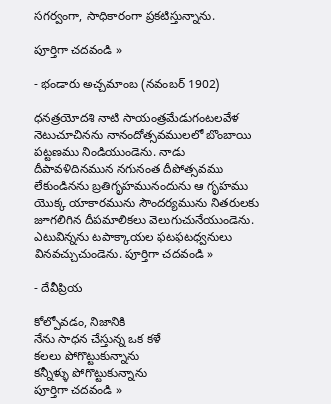సగర్వంగా, సాధికారంగా ప్రకటిస్తున్నాను.

పూర్తిగా చదవండి »

- భండారు అచ్చమాంబ (నవంబర్ 1902)

ధనత్రయోదశి నాటి సాయంత్రమేడుగంటలవేళ నెటుచూచినను నానందోత్సవములలో బొంబాయి పట్టణము నిండియుండెను. నాడు దీపావళిదినమున నగునంత దీపోత్సవము లేకుండినను బ్రతిగృహమునందును ఆ గృహము యొక్క యాకారమును సౌందర్యమును నితరులకు జూగలిగిన దీపమాలికలు వెలుగుచునేయుండెను. ఎటువిన్నను టపాక్కాయల ఫటఫటధ్వనులు వినవచ్చుచుండెను. పూర్తిగా చదవండి »

- దేవీప్రియ

కోల్పోవడం, నిజానికి
నేను సాధన చేస్తున్న ఒక కళే
కలలు పోగొట్టుకున్నాను
కన్నీళ్ళు పోగొట్టుకున్నాను
పూర్తిగా చదవండి »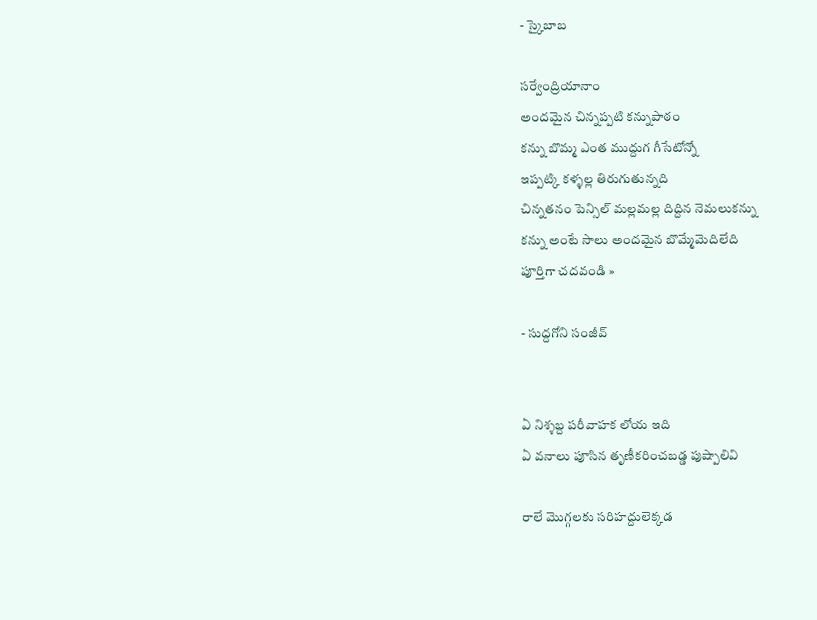- స్కైబాబ

సర్వేంద్రియానాం
అందమైన చిన్నప్పటి కన్నుపాఠం
కన్ను బొమ్మ ఎంత ముద్దుగ గీసేటోన్నో
ఇప్పట్కి కళ్ళల్ల తిరుగుతున్నది
చిన్నతనం పెన్సిల్ మల్లమల్ల దిద్దిన నెమలుకన్ను
కన్ను అంటే సాలు అందమైన బొమ్మేమెదిలేది
పూర్తిగా చదవండి »

- సుద్దగోని సంజీవ్


ఏ నిశ్శబ్ద పరీవాహక లోయ ఇది
ఏ వనాలు పూసిన తృణీకరించబడ్డ పుష్పాలివి

రాలే మొగ్గలకు సరిహద్దులెక్కడ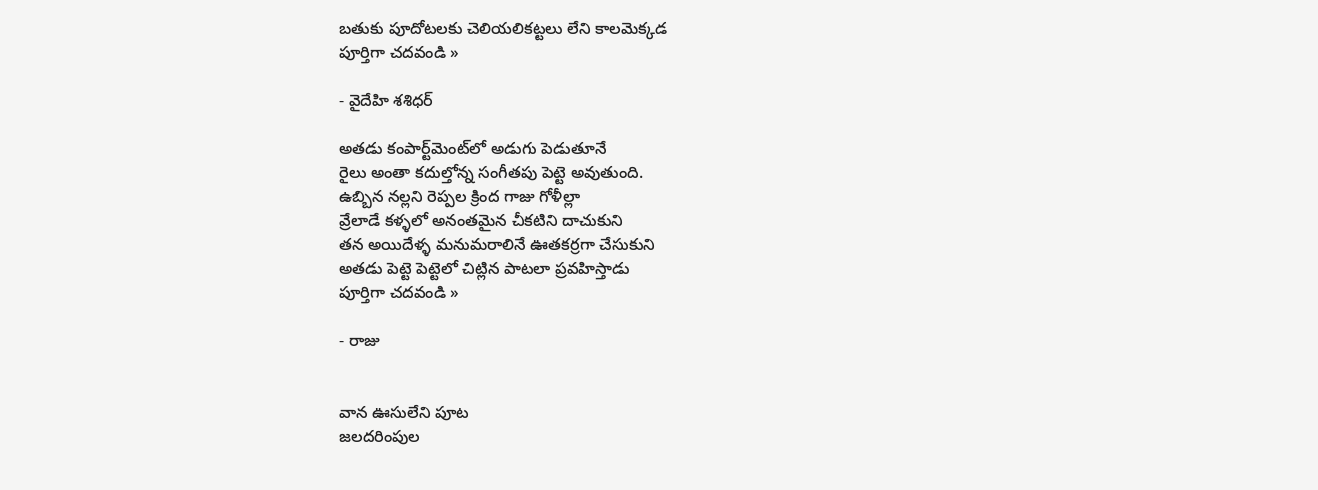బతుకు పూదోటలకు చెలియలికట్టలు లేని కాలమెక్కడ
పూర్తిగా చదవండి »

- వైదేహి శశిధర్

అతడు కంపార్ట్‌మెంట్‌లో అడుగు పెడుతూనే
రైలు అంతా కదుల్తోన్న సంగీతపు పెట్టె అవుతుంది.
ఉబ్బిన నల్లని రెప్పల క్రింద గాజు గోళీల్లా
వ్రేలాడే కళ్ళలో అనంతమైన చీకటిని దాచుకుని
తన అయిదేళ్ళ మనుమరాలినే ఊతకర్రగా చేసుకుని
అతడు పెట్టె పెట్టెలో చిట్లిన పాటలా ప్రవహిస్తాడు
పూర్తిగా చదవండి »

- రాజు


వాన ఊసులేని పూట
జలదరింపుల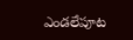ఎండలేపూట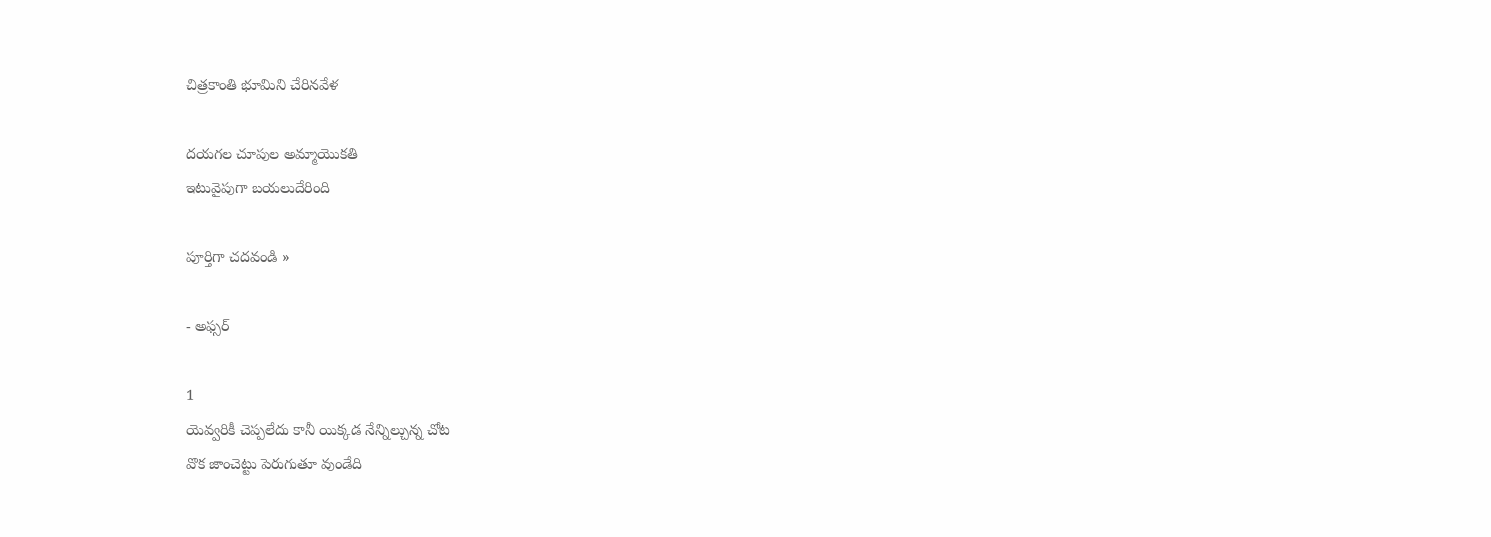చిత్రకాంతి భూమిని చేరినవేళ

దయగల చూపుల అమ్మాయొకతి
ఇటువైపుగా బయలుదేరింది

పూర్తిగా చదవండి »

- అఫ్సర్

1
యెవ్వరికీ చెప్పలేదు కానీ యిక్కడ నేన్నిల్చున్న చోట
వొక జాంచెట్టు పెరుగుతూ వుండేది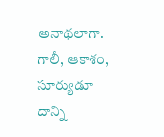అనాథలాగా.
గాలీ, ఆకాశం, సూర్యుడూ దాన్ని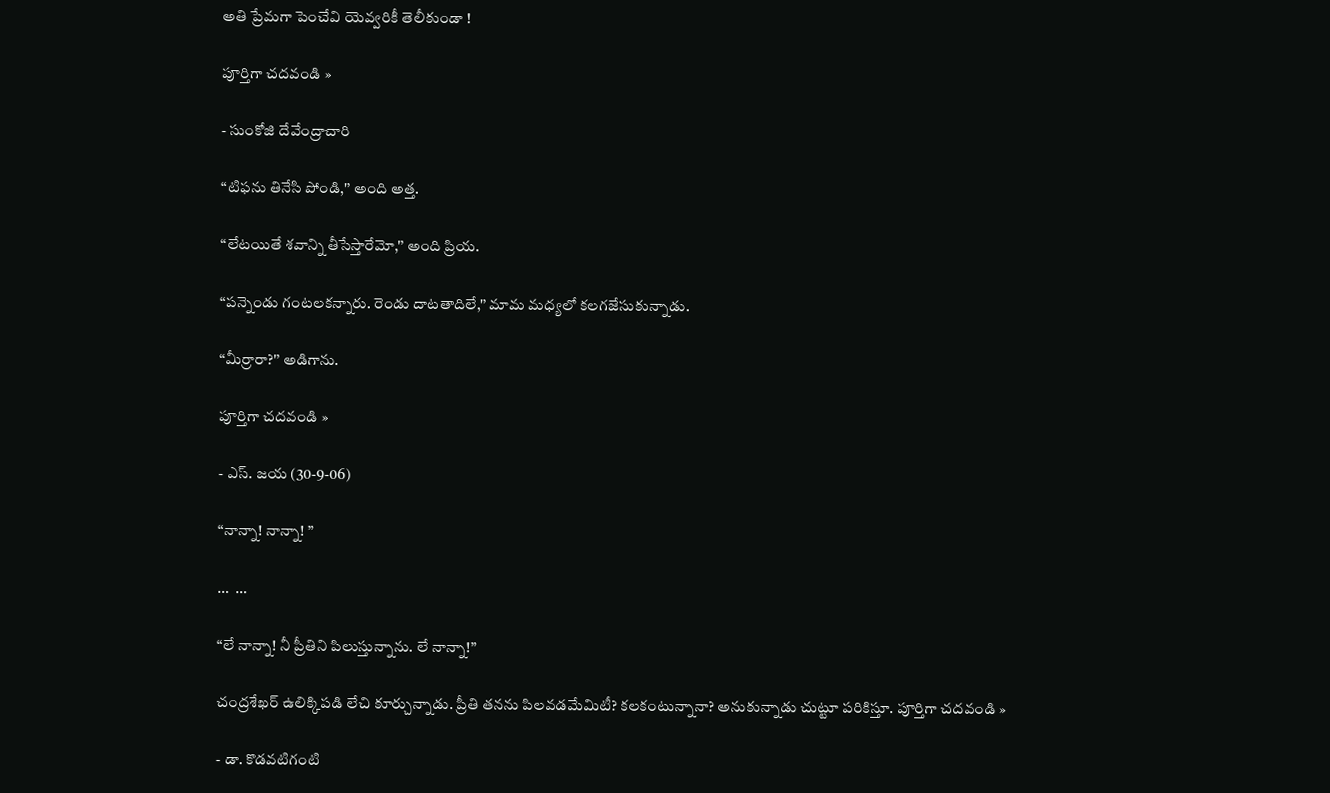అతి ప్రేమగా పెంచేవి యెవ్వరికీ తెలీకుండా !

పూర్తిగా చదవండి »

- సుంకోజి దేవేంద్రాచారి

“టిఫను తినేసి పోండి,'’ అంది అత్త.

“లేటయితే శవాన్ని తీసేస్తారేమో,'’ అంది ప్రియ.

“పన్నెండు గంటలకన్నారు. రెండు దాటతాదిలే,'’ మామ మధ్యలో కలగజేసుకున్నాడు.

“మీర్రారా?'’ అడిగాను.

పూర్తిగా చదవండి »

- ఎస్. జయ (30-9-06)

“నాన్నా! నాన్నా! ”

…  …

“లే నాన్నా! నీ ప్రీతిని పిలుస్తున్నాను. లే నాన్నా!”

చంద్రశేఖర్ ఉలిక్కిపడి లేచి కూర్చున్నాడు. ప్రీతి తనను పిలవడమేమిటీ? కలకంటున్నానా? అనుకున్నాడు చుట్టూ పరికిస్తూ. పూర్తిగా చదవండి »

- డా. కొడవటిగంటి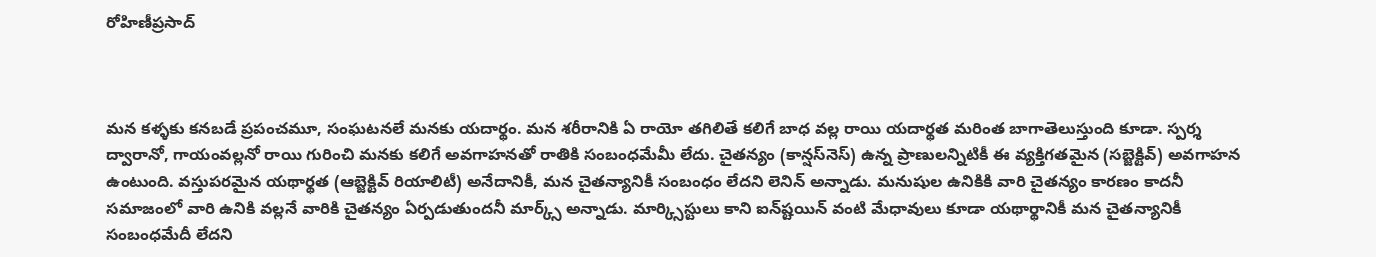రోహిణీప్రసాద్‌



మన కళ్ళకు కనబడే ప్రపంచమూ, సంఘటనలే మనకు యదార్థం. మన శరీరానికి ఏ రాయో తగిలితే కలిగే బాధ వల్ల రాయి యదార్థత మరింత బాగాతెలుస్తుంది కూడా. స్పర్శ ద్వారానో, గాయంవల్లనో రాయి గురించి మనకు కలిగే అవగాహనతో రాతికి సంబంధమేమీ లేదు. చైతన్యం (కాన్షస్‌నెస్‌) ఉన్న ప్రాణులన్నిటికీ ఈ వ్యక్తిగతమైన (సబ్జెక్టివ్‌) అవగాహన ఉంటుంది. వస్తుపరమైన యథార్థత (ఆబ్జెక్టివ్‌ రియాలిటీ) అనేదానికీ, మన చైతన్యానికీ సంబంధం లేదని లెనిన్‌ అన్నాడు. మనుషుల ఉనికికి వారి చైతన్యం కారణం కాదనీ సమాజంలో వారి ఉనికి వల్లనే వారికి చైతన్యం ఏర్పడుతుందనీ మార్క్స్‌ అన్నాడు. మార్క్సిస్టులు కాని ఐన్‌ష్టయిన్‌ వంటి మేధావులు కూడా యథార్థానికీ మన చైతన్యానికీ సంబంధమేదీ లేదని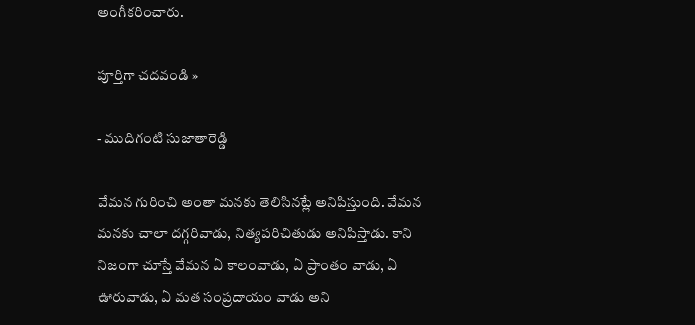అంగీకరించారు.

పూర్తిగా చదవండి »

- ముదిగంటి సుజాతారెడ్డి

వేమన గురించి అంతా మనకు తెలిసినట్లే అనిపిస్తుంది. వేమన మనకు చాలా దగ్గరివాడు, నిత్యపరిచితుడు అనిపిస్తాడు. కాని నిజంగా చూస్తే వేమన ఏ కాలంవాడు, ఏ ప్రాంతం వాడు, ఏ ఊరువాడు, ఏ మత సంప్రదాయం వాడు అని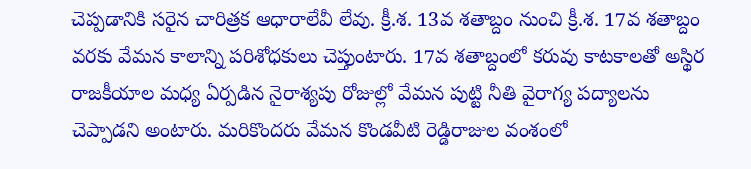చెప్పడానికి సరైన చారిత్రక ఆధారాలేవీ లేవు. క్రీ.శ. 13వ శతాబ్దం నుంచి క్రీ.శ. 17వ శతాబ్దం వరకు వేమన కాలాన్ని పరిశోధకులు చెప్తుంటారు. 17వ శతాబ్దంలో కరువు కాటకాలతో అస్థిర రాజకీయాల మధ్య ఏర్పడిన నైరాశ్యపు రోజుల్లో వేమన పుట్టి నీతి వైరాగ్య పద్యాలను చెప్పాడని అంటారు. మరికొందరు వేమన కొండవీటి రెడ్డిరాజుల వంశంలో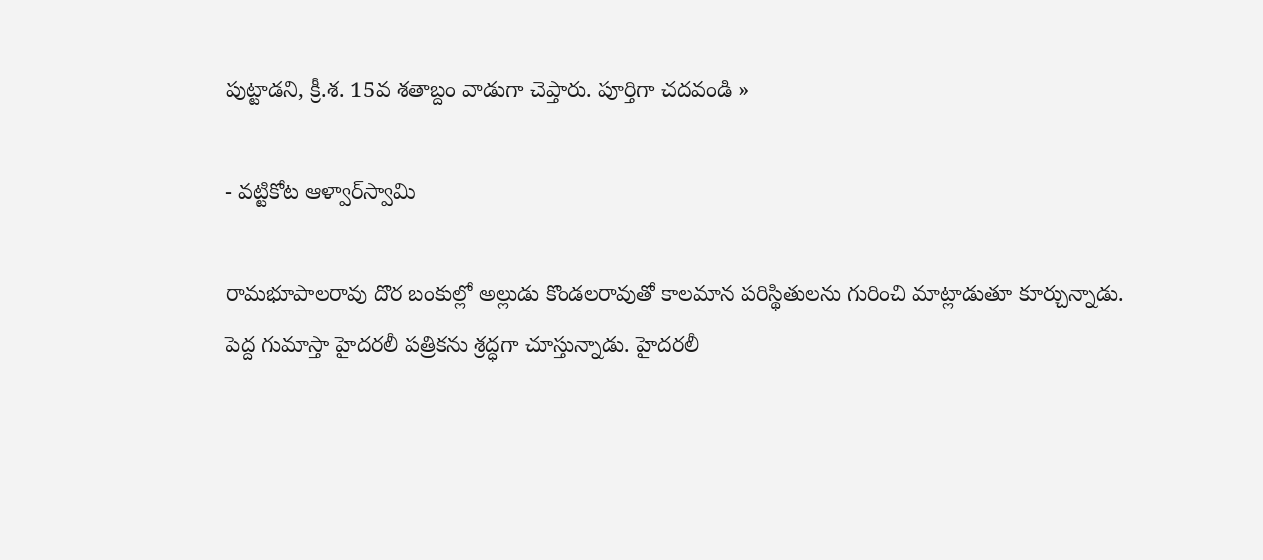పుట్టాడని, క్రీ.శ. 15వ శతాబ్దం వాడుగా చెప్తారు. పూర్తిగా చదవండి »

- వట్టికోట ఆళ్వార్‌స్వామి

రామభూపాలరావు దొర బంకుల్లో అల్లుడు కొండలరావుతో కాలమాన పరిస్థితులను గురించి మాట్లాడుతూ కూర్చున్నాడు. పెద్ద గుమాస్తా హైదరలీ పత్రికను శ్రద్ధగా చూస్తున్నాడు. హైదరలీ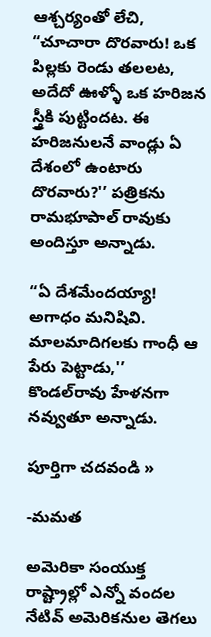ఆశ్చర్యంతో లేచి, “చూచారా దొరవారు! ఒక పిల్లకు రెండు తలలట, అదేదో ఊళ్ళో ఒక హరిజన స్త్రీకి పుట్టిందట. ఈ హరిజనులనే వాండ్లు ఏ దేశంలో ఉంటారు దొరవారు?'’ పత్రికను రామభూపాల్ రావుకు అందిస్తూ అన్నాడు.

“ఏ దేశమేందయ్యా! అగాధం మనిషివి. మాలమాదిగలకు గాంధీ ఆ పేరు పెట్టాడు,'’ కొండల్‌రావు హేళనగా నవ్వుతూ అన్నాడు.

పూర్తిగా చదవండి »

-మమత

అమెరికా సంయుక్త రాష్ట్రాల్లో ఎన్నో వందల నేటివ్ అమెరికనుల తెగలు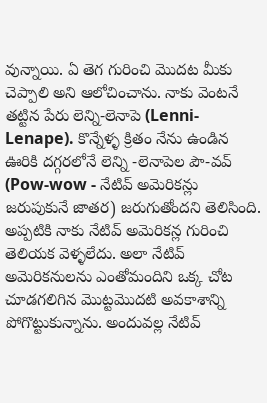వున్నాయి. ఏ తెగ గురించి మొదట మీకు చెప్పాలి అని ఆలోచించాను. నాకు వెంటనే తట్టిన పేరు లెన్ని-లెనాపె (Lenni-Lenape). కొన్నేళ్ళ క్రితం నేను ఉండిన ఊరికి దగ్గరలోనే లెన్ని -లెనాపెల పౌ-వవ్ (Pow-wow - నేటివ్ అమెరికన్లు జరుపుకునే జాతర) జరుగుతోందని తెలిసింది. అప్పటికి నాకు నేటివ్ అమెరికన్ల గురించి తెలియక వెళ్ళలేదు. అలా నేటివ్ అమెరికనులను ఎంతోమందిని ఒక్క చోట చూడగలిగిన మొట్టమొదటి అవకాశాన్ని పోగొట్టుకున్నాను. అందువల్ల నేటివ్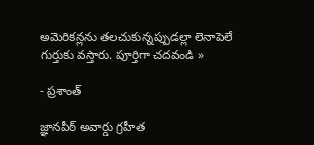అమెరికన్లను తలచుకున్నప్పుడల్లా లెనాపెలే గుర్తుకు వస్తారు. పూర్తిగా చదవండి »

- ప్రశాంత్

జ్ఞానపీఠ్ అవార్డు గ్రహీత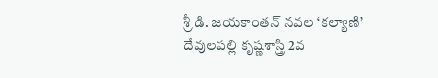శ్రీ డి. జయకాంతన్ నవల ‘కల్యాణి’
దేవులపల్లి కృష్ణశాస్త్రి 2వ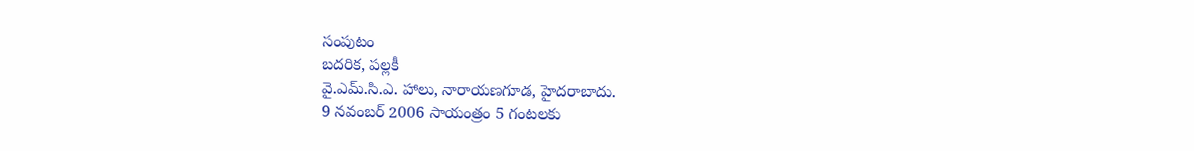సంపుటం
బదరిక, పల్లకీ
వై.ఎమ్.సి.ఎ. హాలు, నారాయణగూడ, హైదరాబాదు.
9 నవంబర్ 2006 సాయంత్రం 5 గంటలకు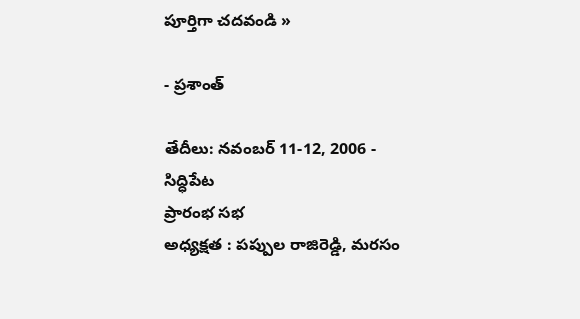పూర్తిగా చదవండి »

- ప్రశాంత్

తేదీలు: నవంబర్ 11-12, 2006 - సిద్ధిపేట
ప్రారంభ సభ
అధ్యక్షత : పప్పుల రాజిరెడ్డి, మరసం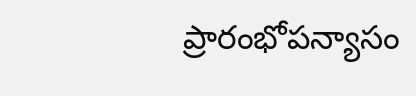ప్రారంభోపన్యాసం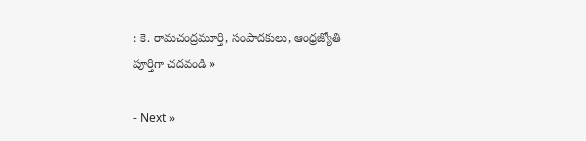: కె. రామచంద్రమూర్తి, సంపాదకులు, ఆంధ్రజ్యోతి
పూర్తిగా చదవండి »

- Next »